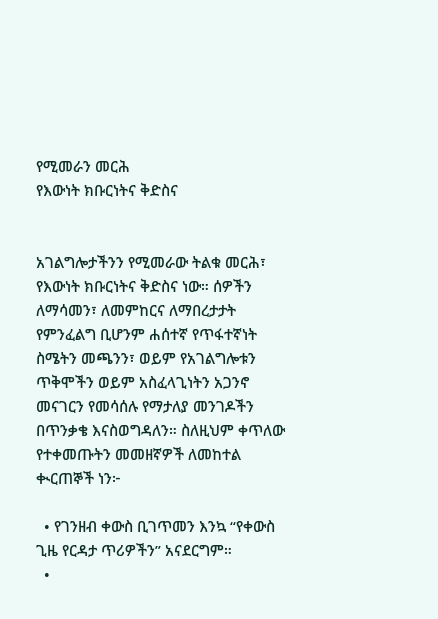የሚመራን መርሕ
የእውነት ክቡርነትና ቅድስና


አገልግሎታችንን የሚመራው ትልቁ መርሕ፣ የእውነት ክቡርነትና ቅድስና ነው። ሰዎችን ለማሳመን፣ ለመምከርና ለማበረታታት የምንፈልግ ቢሆንም ሐሰተኛ የጥፋተኛነት ስሜትን መጫንን፣ ወይም የአገልግሎቱን ጥቅሞችን ወይም አስፈላጊነትን አጋንኖ መናገርን የመሳሰሉ የማታለያ መንገዶችን በጥንቃቄ እናስወግዳለን። ስለዚህም ቀጥለው የተቀመጡትን መመዘኛዎች ለመከተል ቊርጠኞች ነን፦

  • የገንዘብ ቀውስ ቢገጥመን እንኳ “የቀውስ ጊዜ የርዳታ ጥሪዎችን” አናደርግም።
  •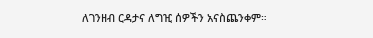ለገንዘብ ርዳታና ለግዢ ሰዎችን አናስጨንቀም።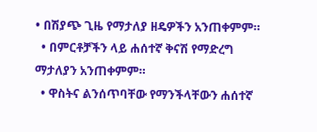• በሽያጭ ጊዜ የማታለያ ዘዴዎችን አንጠቀምም።
  • በምርቶቻችን ላይ ሐሰተኛ ቅናሽ የማድረግ ማታለያን አንጠቀምም።
  • ዋስትና ልንሰጥባቸው የማንችላቸውን ሐሰተኛ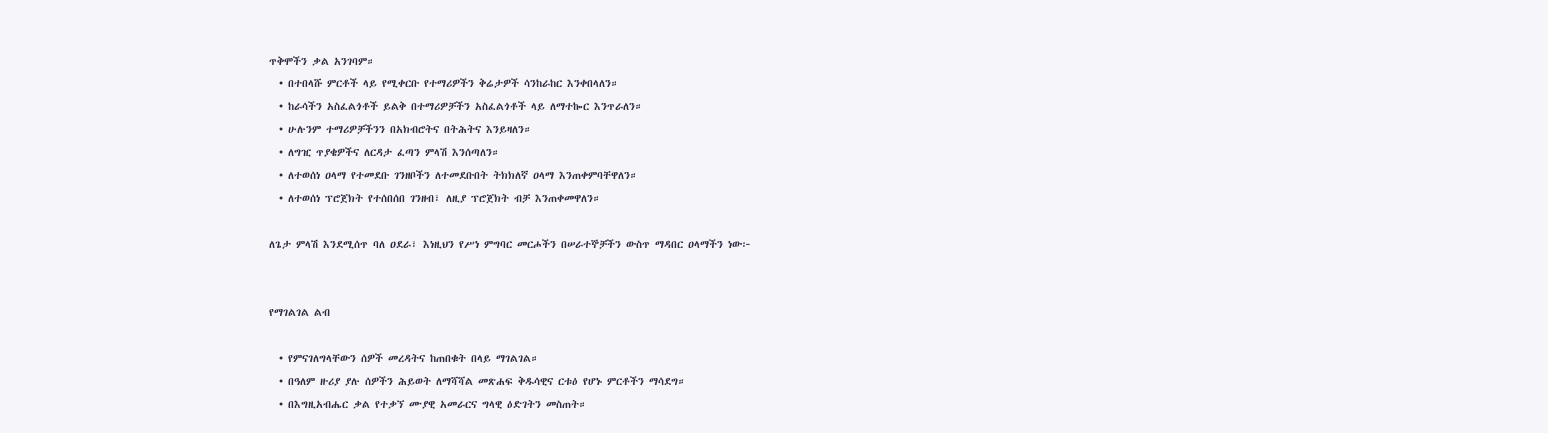ጥቅሞችን ቃል አንገባም።
  • በተበላሹ ምርቶች ላይ የሚቀርቡ የተማሪዎችን ቅሬታዎች ሳንከራከር እንቀበላለን።
  • ከራሳችን አስፈልጎቶች ይልቅ በተማሪዎቻችን አስፈልጎቶች ላይ ለማተኰር እንጥራለን።
  • ሁሉንም ተማሪዎቻችንን በአክብሮትና በትሕትና እንይዛለን።
  • ለግዢ ጥያቄዎችና ለርዳታ ፈጣን ምላሽ እንሰጣለን።
  • ለተወሰነ ዐላማ የተመደቡ ገንዘቦችን ለተመደቡበት ትክክለኛ ዐላማ እንጠቀምባቸዋለን።
  • ለተወሰነ ፕሮጀክት የተሰበሰበ ገንዘብ፣ ለዚያ ፕሮጀክት ብቻ እንጠቀመዋለን።

ለጌታ ምላሽ እንደሚሰጥ ባለ ዐደራ፣ እነዚህን የሥነ ምግባር መርሖችን በሠራተኞቻችን ውስጥ ማዳበር ዐላማችን ነው፦


የማገልገል ልብ

  • የምናገለግላቸውን ሰዎች መረዳትና ከጠበቁት በላይ ማገልገል።
  • በዓለም ዙሪያ ያሉ ሰዎችን ሕይወት ለማሻሻል መጽሐፍ ቅዱሳዊና ርቱዕ የሆኑ ምርቶችን ማሳደግ።
  • በእግዚአብሔር ቃል የተቃኘ ሙያዊ አመራርና ግላዊ ዕድገትን መስጠት።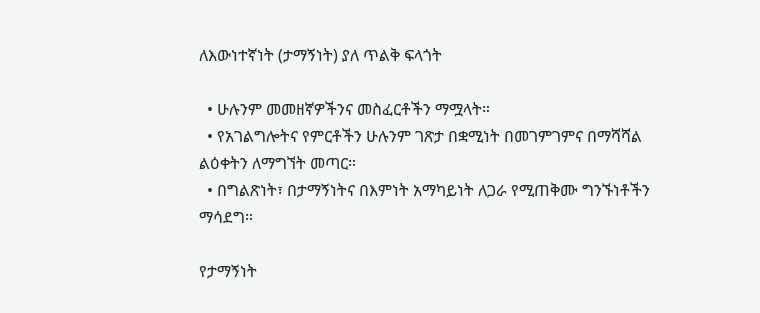ለእውነተኛነት (ታማኝነት) ያለ ጥልቅ ፍላጎት

  • ሁሉንም መመዘኛዎችንና መስፈርቶችን ማሟላት።
  • የአገልግሎትና የምርቶችን ሁሉንም ገጽታ በቋሚነት በመገምገምና በማሻሻል ልዕቀትን ለማግኘት መጣር።
  • በግልጽነት፣ በታማኝነትና በእምነት አማካይነት ለጋራ የሚጠቅሙ ግንኙነቶችን ማሳደግ።

የታማኝነት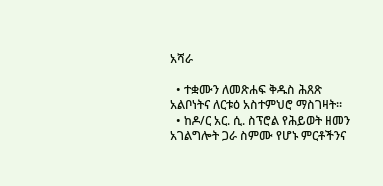አሻራ

  • ተቋሙን ለመጽሐፍ ቅዱስ ሕጸጽ አልቦነትና ለርቱዕ አስተምህሮ ማስገዛት።
  • ከዶ/ር አር. ሲ. ስፕሮል የሕይወት ዘመን አገልግሎት ጋራ ስምሙ የሆኑ ምርቶችንና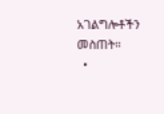አገልግሎቶችን መስጠት።
  •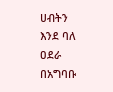ሀብትን እንደ ባለ ዐደራ በአግባቡ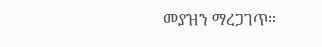መያዝን ማረጋገጥ።